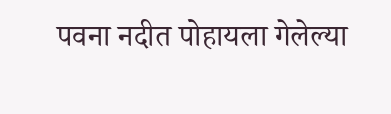पवना नदीत पोहायला गेलेल्या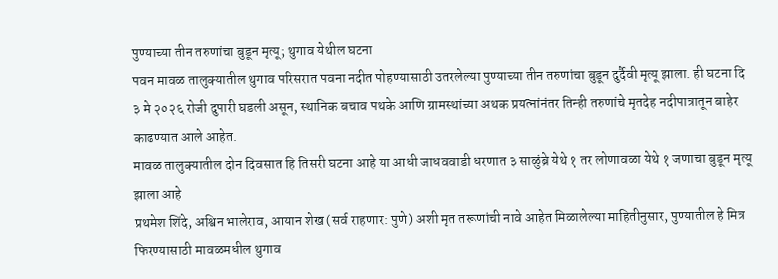पुण्याच्या तीन तरुणांचा बुडून मृत्यू; थुगाव येथील घटना
पवन मावळ तालुक्यातील थुगाव परिसरात पवना नदीत पोहण्यासाठी उतरलेल्या पुण्याच्या तीन तरुणांचा बुडून दुर्दैवी मृत्यू झाला. ही घटना दि ३ मे २०२६ रोजी दुपारी घडली असून, स्थानिक बचाव पथके आणि ग्रामस्थांच्या अथक प्रयत्नांनंतर तिन्ही तरुणांचे मृतदेह नदीपात्रातून बाहेर काढण्यात आले आहेत.
मावळ तालुक्यातील दोन दिवसात हि तिसरी घटना आहे या आधी जाधववाडी धरणात ३ साळुंब्रे येथे १ तर लोणावळा येथे १ जणाचा बुडून मृत्यू झाला आहे
प्रथमेश शिंदे, अश्विन भालेराव, आयान शेख (सर्व राहणार: पुणे) अशी मृत तरूणांची नावे आहेत मिळालेल्या माहितीनुसार, पुण्यातील हे मित्र फिरण्यासाठी मावळमधील थुगाव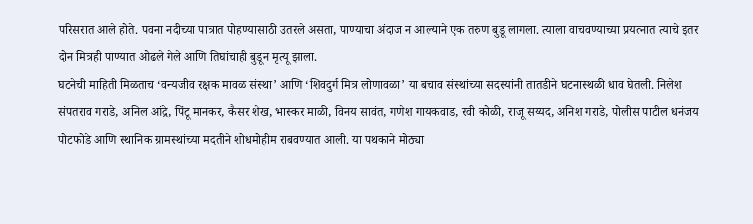परिसरात आले होते. पवना नदीच्या पात्रात पोहण्यासाठी उतरले असता, पाण्याचा अंदाज न आल्याने एक तरुण बुडू लागला. त्याला वाचवण्याच्या प्रयत्नात त्याचे इतर दोन मित्रही पाण्यात ओढले गेले आणि तिघांचाही बुडून मृत्यू झाला.
घटनेची माहिती मिळताच ‘वन्यजीव रक्षक मावळ संस्था’ आणि ‘शिवदुर्ग मित्र लोणावळा’ या बचाव संस्थांच्या सदस्यांनी तातडीने घटनास्थळी धाव घेतली. निलेश संपतराव गराडे, अनिल आंद्रे, पिंटू मानकर, कैसर शेख, भास्कर माळी, विनय सावंत, गणेश गायकवाड, रवी कोळी, राजू सय्यद, अनिश गराडे, पोलीस पाटील धनंजय पोटफोडे आणि स्थानिक ग्रामस्थांच्या मदतीने शोधमोहीम राबवण्यात आली. या पथकाने मोठ्या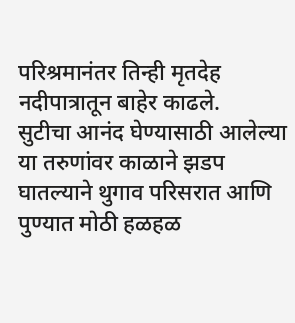परिश्रमानंतर तिन्ही मृतदेह नदीपात्रातून बाहेर काढले.
सुटीचा आनंद घेण्यासाठी आलेल्या या तरुणांवर काळाने झडप घातल्याने थुगाव परिसरात आणि पुण्यात मोठी हळहळ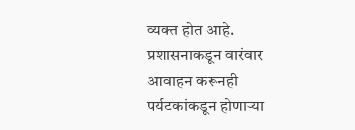व्यक्त होत आहे. प्रशासनाकडून वारंवार आवाहन करूनही पर्यटकांकडून होणाऱ्या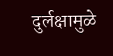दुर्लक्षामुळे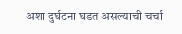अशा दुर्घटना घडत असल्याची चर्चा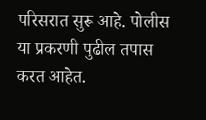परिसरात सुरू आहे. पोलीस या प्रकरणी पुढील तपास करत आहेत.